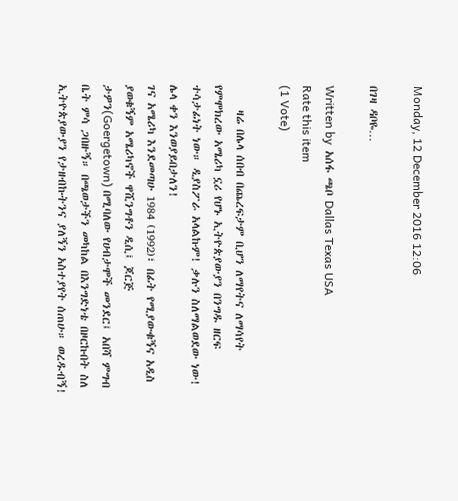Monday, 12 December 2016 12:06

በገዛ ዳቦዬ…

Written by  አሰፋ ጫቦ Dallas Texas USA
Rate this item
(1 Vote)

     ዛሬ በሌላ ሰበብ በጨረፍታም ቢሆን ለማየትና ለማሳየት የምሞክረው አሜሪካ ኗሪ የሆኑ ኢትዮጵያውያን በንግዱ ዘርፍ ተሳታፊነት ነው። ዲያስፖራ አላልኩም! ቃሉን ስለማልወደው ነው! ሌላ ቀን እንወያይበታለን!
ገና አሜሪካ እንደመጣሁ 1984 (1992)፣ በፊት የሚያውቁኝና አዲስ ያወቁኝም አሜሪካኖች ዋሺንግቶን ዲሲ፤ ጆርጅ ታዎን(Goergetown) በሚባለው የሀብታሞች መንደር፤ አበሻ ምግብ ቤት ምሳ ጋበዙኝ። በጫወታችን መካከል በእንግድነቴ በዞርኩበት ስለ ኢትዮጵያውያን የታዘብኩትንና ያለኝን አስተያየት ሰጠሁ። ወረዱብኝ!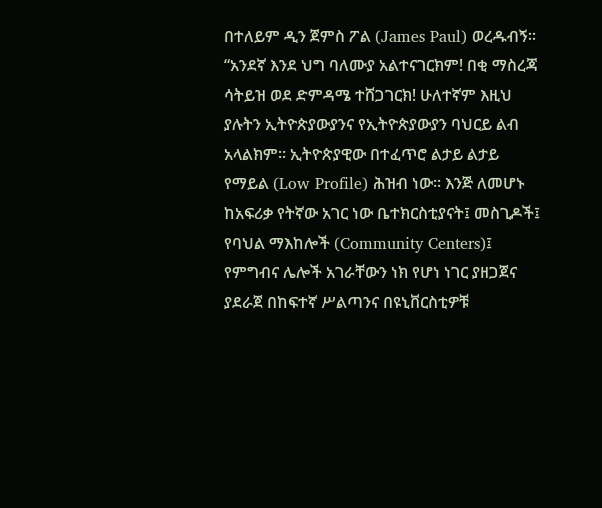በተለይም ዲን ጀምስ ፖል (James Paul) ወረዱብኝ። “አንደኛ እንደ ህግ ባለሙያ አልተናገርክም! በቂ ማስረጃ ሳትይዝ ወደ ድምዳሜ ተሸጋገርክ! ሁለተኛም እዚህ ያሉትን ኢትዮጵያውያንና የኢትዮጵያውያን ባህርይ ልብ አላልክም። ኢትዮጵያዊው በተፈጥሮ ልታይ ልታይ የማይል (Low Profile) ሕዝብ ነው። እንጅ ለመሆኑ ከአፍሪቃ የትኛው አገር ነው ቤተክርስቲያናት፤ መስጊዶች፤ የባህል ማእከሎች (Community Centers)፤ የምግብና ሌሎች አገራቸውን ነክ የሆነ ነገር ያዘጋጀና ያደራጀ በከፍተኛ ሥልጣንና በዩኒቨርስቲዎቹ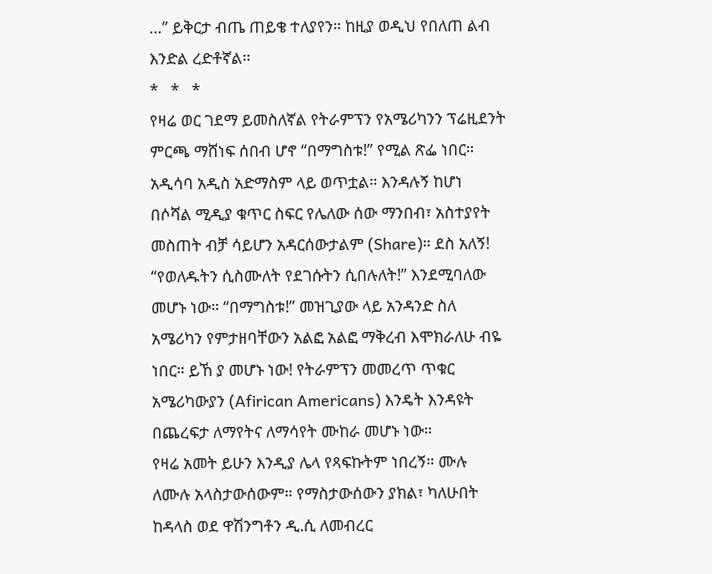…” ይቅርታ ብጤ ጠይቄ ተለያየን። ከዚያ ወዲህ የበለጠ ልብ እንድል ረድቶኛል፡፡
*   *   *
የዛሬ ወር ገደማ ይመስለኛል የትራምፕን የአሜሪካንን ፕሬዚደንት ምርጫ ማሸነፍ ሰበብ ሆኖ “በማግስቱ!” የሚል ጽፌ ነበር። አዲሳባ አዲስ አድማስም ላይ ወጥቷል። እንዳሉኝ ከሆነ በሶሻል ሚዲያ ቁጥር ስፍር የሌለው ሰው ማንበብ፣ አስተያየት መስጠት ብቻ ሳይሆን አዳርሰውታልም (Share)። ደስ አለኝ! “የወለዱትን ሲስሙለት የደገሱትን ሲበሉለት!” እንደሚባለው መሆኑ ነው። “በማግስቱ!” መዝጊያው ላይ አንዳንድ ስለ አሜሪካን የምታዘባቸውን አልፎ አልፎ ማቅረብ እሞክራለሁ ብዬ ነበር። ይኸ ያ መሆኑ ነው! የትራምፕን መመረጥ ጥቁር አሜሪካውያን (Afirican Americans) እንዴት እንዳዩት በጨረፍታ ለማየትና ለማሳየት ሙከራ መሆኑ ነው።
የዛሬ አመት ይሁን እንዲያ ሌላ የጻፍኩትም ነበረኝ። ሙሉ ለሙሉ አላስታውሰውም። የማስታውሰውን ያክል፣ ካለሁበት ከዳላስ ወደ ዋሽንግቶን ዲ.ሲ ለመብረር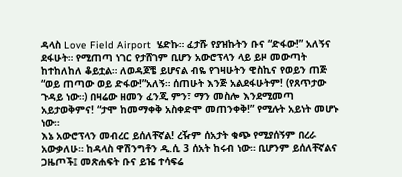ዳላስ Love Field Airport  ሄድኩ። ፈታሹ የያዝኩትን ቡና “ድፋው!” አለኝና ደፋሁት። የሚጠጣ ነገር የታሸገም ቢሆን አውሮፕላን ላይ ይዞ መውጣት ከተከለከለ ቆይቷል። ለወዳጆቼ ይሆናል ብዬ የገዛሁትን ዊስኪና የወይን ጠጅ “ወይ ጠጣው ወይ ድፋው!”አለኝ። ሰጠሁት እንጅ አልደፋሁትም! (የጸጥታው ጉዳይ ነው።) በዛሬው ዘመን ፈንጂ ምን፣ ማን መስሎ እንደሚመጣ አይታወቅምና! “ታሞ ከመማቀቅ አስቀድሞ መጠንቀቅ!” የሚሉት አይነት መሆኑ ነው።
እኔ አውሮፕላን መብረር ይሰለቸኛል! ረዥም ሰአታት ቁጭ የሚያሰኝም በረራ አውቃለሁ። ከዳላስ ዋሽንግቶን ዲ.ሲ 3 ሰአት ከሩብ ነው። ቢሆንም ይሰለቸኛልና ጋዜጦች፤ መጽሐፍት ቡና ይዤ ተሳፍሬ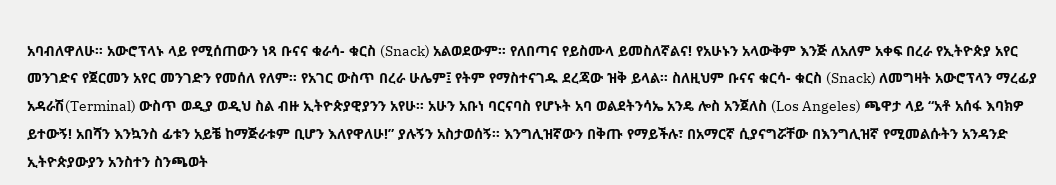አባብለዋለሁ። አውሮፕላኑ ላይ የሚሰጠውን ነጻ ቡናና ቁራሳ- ቁርስ (Snack) አልወደውም። የለበጣና የይስሙላ ይመስለኛልና! የአሁኑን አላውቅም እንጅ ለአለም አቀፍ በረራ የኢትዮጵያ አየር መንገድና የጀርመን አየር መንገድን የመሰለ የለም። የአገር ውስጥ በረራ ሁሌም፤ የትም የማስተናገዱ ደረጃው ዝቅ ይላል። ስለዚህም ቡናና ቁርሳ- ቁርስ (Snack) ለመግዛት አውሮፕላን ማረፊያ አዳራሽ(Terminal) ውስጥ ወዲያ ወዲህ ስል ብዙ ኢትዮጵያዊያንን አየሁ። አሁን አቡነ ባርናባስ የሆኑት አባ ወልደትንሳኤ አንዴ ሎስ አንጀለስ (Los Angeles) ጫዋታ ላይ “አቶ አሰፋ እባክዎ ይተውኝ! አበሻን እንኳንስ ፊቱን አይቼ ከማጅራቱም ቢሆን እለየዋለሁ!” ያሉኝን አስታወሰኝ። እንግሊዝኛውን በቅጡ የማይችሉ፣ በአማርኛ ሲያናግሯቸው በእንግሊዝኛ የሚመልሱትን አንዳንድ ኢትዮጵያውያን አንስተን ስንጫወት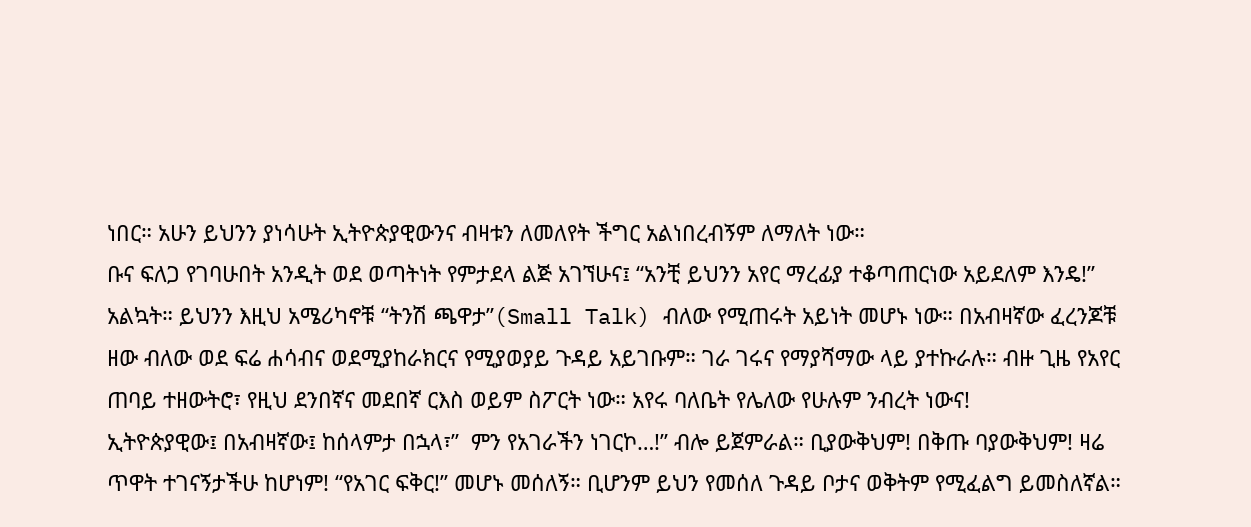ነበር። አሁን ይህንን ያነሳሁት ኢትዮጵያዊውንና ብዛቱን ለመለየት ችግር አልነበረብኝም ለማለት ነው።
ቡና ፍለጋ የገባሁበት አንዲት ወደ ወጣትነት የምታደላ ልጅ አገኘሁና፤ “አንቺ ይህንን አየር ማረፊያ ተቆጣጠርነው አይደለም እንዴ!” አልኳት። ይህንን እዚህ አሜሪካኖቹ “ትንሽ ጫዋታ”(Small Talk) ብለው የሚጠሩት አይነት መሆኑ ነው። በአብዛኛው ፈረንጆቹ ዘው ብለው ወደ ፍሬ ሐሳብና ወደሚያከራክርና የሚያወያይ ጉዳይ አይገቡም። ገራ ገሩና የማያሻማው ላይ ያተኩራሉ። ብዙ ጊዜ የአየር ጠባይ ተዘውትሮ፣ የዚህ ደንበኛና መደበኛ ርእስ ወይም ስፖርት ነው። አየሩ ባለቤት የሌለው የሁሉም ንብረት ነውና!
ኢትዮጵያዊው፤ በአብዛኛው፤ ከሰላምታ በኋላ፣”  ምን የአገራችን ነገርኮ…!” ብሎ ይጀምራል። ቢያውቅህም! በቅጡ ባያውቅህም! ዛሬ ጥዋት ተገናኝታችሁ ከሆነም! “የአገር ፍቅር!” መሆኑ መሰለኝ። ቢሆንም ይህን የመሰለ ጉዳይ ቦታና ወቅትም የሚፈልግ ይመስለኛል።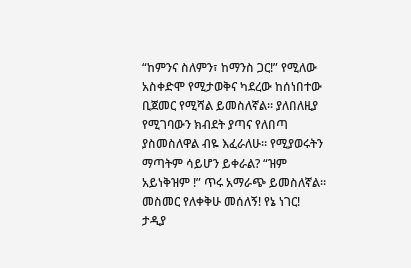“ከምንና ስለምን፣ ከማንስ ጋር!” የሚለው አስቀድሞ የሚታወቅና ካደረው ከሰነበተው ቢጀመር የሚሻል ይመስለኛል። ያለበለዚያ የሚገባውን ክብደት ያጣና የለበጣ ያስመስለዋል ብዬ እፈራለሁ። የሚያወሩትን ማጣትም ሳይሆን ይቀራል? “ዝም አይነቅዝም !” ጥሩ አማራጭ ይመስለኛል። መስመር የለቀቅሁ መሰለኝ! የኔ ነገር!
ታዲያ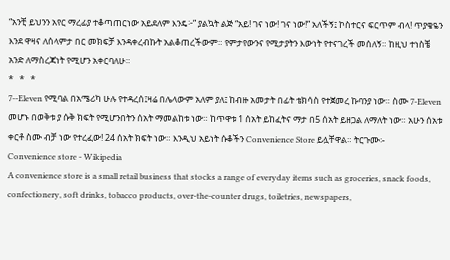“አንቺ ይህንን አየር ማረፊያ ተቆጣጠርነው አይደለም እንዴ፦” ያልኳት ልጅ “አይ! ገና ነው! ገና ነው!” አለችኝ፤ ኮስተርና ፍርጥም ብላ! ጥያቄዬን እንደ ዋዛና ለሰላምታ በር መክፍቻ እንዳቀረብኩት አልቆጠረችውም። የምታየውንና የሚታያትን እውነት የተናገረች መሰለኝ። ከዚህ ተነስቼ አንድ ለማስረጃነት የሚሆን አቀርባለሁ።
*   *   *
7--Eleven የሚባል በአሜሪካ ሁሉ የተዳረሰ፤ዛሬ በሌላውም አለም ያለ፤ ከብዙ አመታት በፊት ቴክሳስ የተጀመረ ኩባንያ ነው። ስሙ 7-Eleven መሆኑ በወቅቱ ያ ሱቅ ክፍት የሚሆንበትን ሰአት ማመልከቱ ነው። ከጥዋቱ 1 ሰአት ይከፈትና ማታ በ5 ሰአት ይዘጋል ለማለት ነው። አሁን ሰአቱ ቀርቶ ስሙ ብቻ ነው የተረፈው! 24 ሰአት ክፍት ነው። እንዲህ አይነት ሱቆችን Convenience Store ይሏቸዋል። ትርጉሙ፡-
Convenience store - Wikipedia
A convenience store is a small retail business that stocks a range of everyday items such as groceries, snack foods, confectionery, soft drinks, tobacco products, over-the-counter drugs, toiletries, newspapers,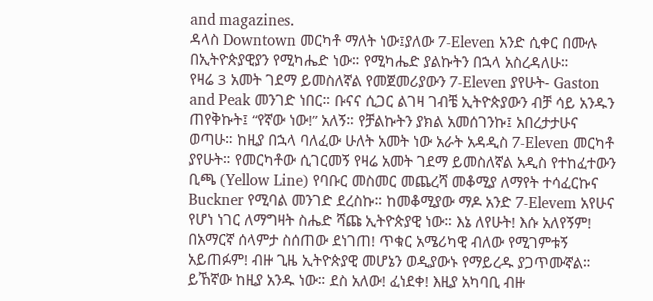and magazines.
ዳላስ Downtown መርካቶ ማለት ነው፤ያለው 7-Eleven አንድ ሲቀር በሙሉ በኢትዮጵያዊያን የሚካሔድ ነው። የሚካሔድ ያልኩትን በኋላ አስረዳለሁ።
የዛሬ 3 አመት ገደማ ይመስለኛል የመጀመሪያውን 7-Eleven ያየሁት- Gaston and Peak መንገድ ነበር። ቡናና ሲጋር ልገዛ ገብቼ ኢትዮጵያውን ብቻ ሳይ አንዱን ጠየቅኩት፤ “የኛው ነው!” አለኝ። የቻልኩትን ያክል አመሰገንኩ፤ አበረታታሁና ወጣሁ። ከዚያ በኋላ ባለፈው ሁለት አመት ነው አራት አዳዲስ 7-Eleven መርካቶ ያየሁት። የመርካቶው ሲገርመኝ የዛሬ አመት ገደማ ይመስለኛል አዲስ የተከፈተውን ቢጫ (Yellow Line) የባቡር መስመር መጨረሻ መቆሚያ ለማየት ተሳፈርኩና Buckner የሚባል መንገድ ደረስኩ። ከመቆሚያው ማዶ አንድ 7-Elevem አየሁና የሆነ ነገር ለማግዛት ስሔድ ሻጩ ኢትዮጵያዊ ነው። እኔ ለየሁት! እሱ አለየኝም! በአማርኛ ሰላምታ ስሰጠው ደነገጠ! ጥቁር አሜሪካዊ ብለው የሚገምቱኝ አይጠፉም! ብዙ ጊዜ ኢትዮጵያዊ መሆኔን ወዲያውኑ የማይረዱ ያጋጥሙኛል። ይኸኛው ከዚያ አንዱ ነው። ደስ አለው! ፈነደቀ! እዚያ አካባቢ ብዙ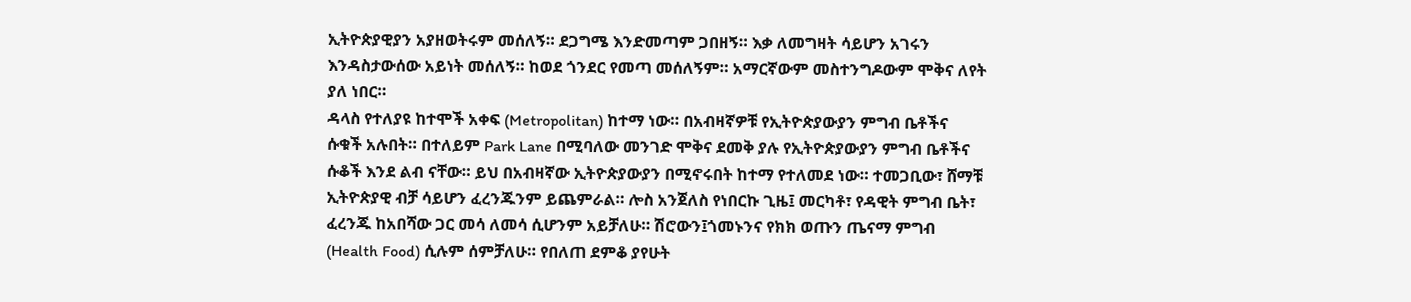ኢትዮጵያዊያን አያዘወትሩም መሰለኝ። ደጋግሜ እንድመጣም ጋበዘኝ። እቃ ለመግዛት ሳይሆን አገሩን እንዳስታውሰው አይነት መሰለኝ። ከወደ ጎንደር የመጣ መሰለኝም። አማርኛውም መስተንግዶውም ሞቅና ለየት ያለ ነበር።
ዳላስ የተለያዩ ከተሞች አቀፍ (Metropolitan) ከተማ ነው። በአብዛኛዎቹ የኢትዮጵያውያን ምግብ ቤቶችና ሱቁች አሉበት። በተለይም Park Lane በሚባለው መንገድ ሞቅና ደመቅ ያሉ የኢትዮጵያውያን ምግብ ቤቶችና ሱቆች እንደ ልብ ናቸው። ይህ በአብዛኛው ኢትዮጵያውያን በሚኖሩበት ከተማ የተለመደ ነው። ተመጋቢው፣ ሸማቹ ኢትዮጵያዊ ብቻ ሳይሆን ፈረንጁንም ይጨምራል። ሎስ አንጀለስ የነበርኩ ጊዜ፤ መርካቶ፣ የዳዊት ምግብ ቤት፣ ፈረንጁ ከአበሻው ጋር መሳ ለመሳ ሲሆንም አይቻለሁ። ሽሮውን፤ጎመኑንና የክክ ወጡን ጤናማ ምግብ (Health Food) ሲሉም ሰምቻለሁ። የበለጠ ደምቆ ያየሁት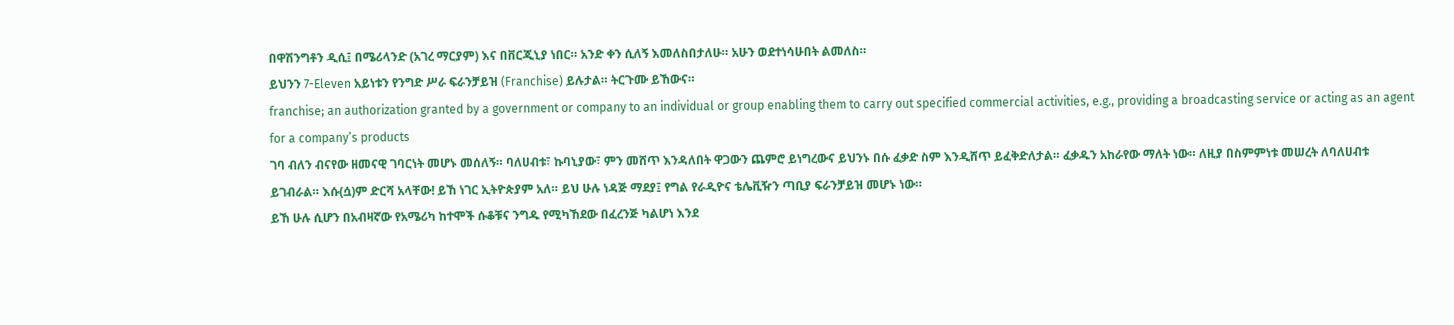በዋሽንግቶን ዲሲ፤ በሜሪላንድ (አገረ ማርያም) እና በቨርጂኒያ ነበር። አንድ ቀን ሲለኝ እመለስበታለሁ። አሁን ወደተነሳሁበት ልመለስ።
ይህንን 7-Eleven አይነቱን የንግድ ሥራ ፍራንቻይዝ (Franchise) ይሉታል። ትርጉሙ ይኸውና።
franchise; an authorization granted by a government or company to an individual or group enabling them to carry out specified commercial activities, e.g., providing a broadcasting service or acting as an agent for a company’s products
ገባ ብለን ብናየው ዘመናዊ ገባርነት መሆኑ መሰለኝ። ባለሀብቱ፣ ኩባኒያው፣ ምን መሸጥ እንዳለበት ዋጋውን ጨምሮ ይነግረውና ይህንኑ በሱ ፈቃድ ስም እንዲሸጥ ይፈቅድለታል። ፈቃዱን አከራየው ማለት ነው። ለዚያ በስምምነቱ መሠረት ለባለሀብቱ ይገብራል። እሱ(ሷ)ም ድርሻ አላቸው! ይኸ ነገር ኢትዮጵያም አለ። ይህ ሁሉ ነዳጅ ማደያ፤ የግል የራዲዮና ቴሌቪዥን ጣቢያ ፍራንቻይዝ መሆኑ ነው።
ይኸ ሁሉ ሲሆን በአብዛኛው የአሜሪካ ከተሞች ሱቆቹና ንግዱ የሚካኸደው በፈረንጅ ካልሆነ እንደ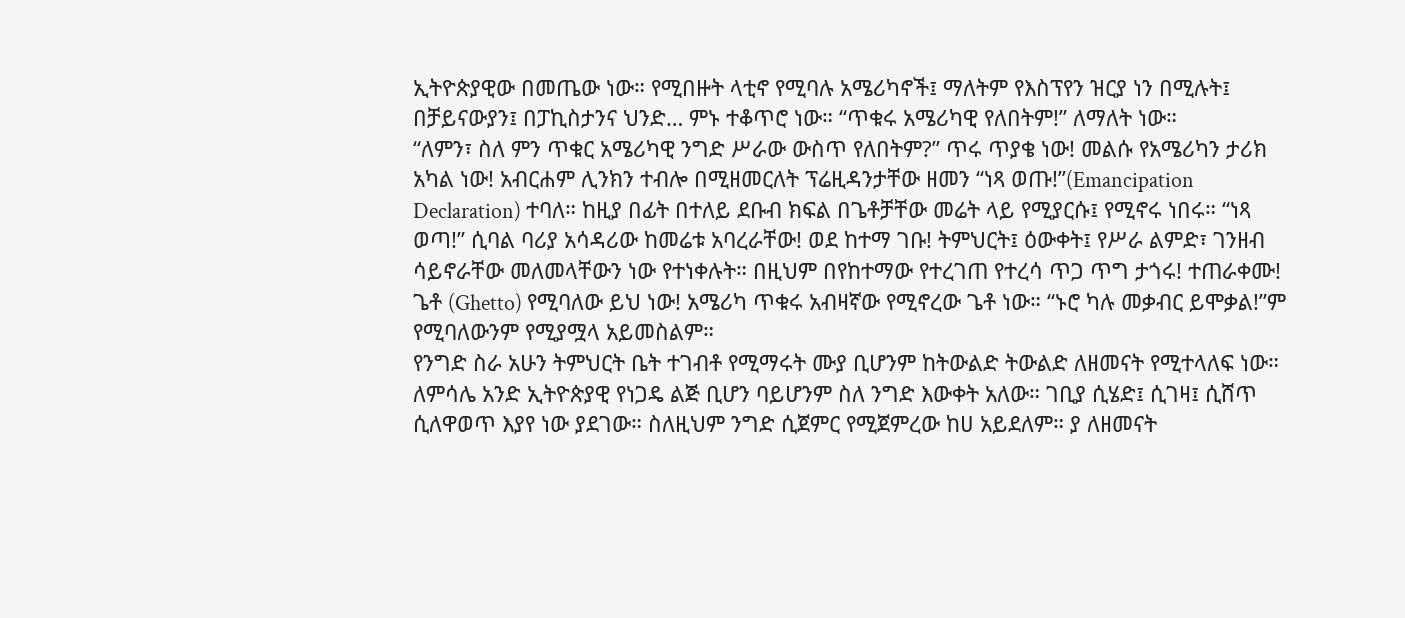ኢትዮጵያዊው በመጤው ነው። የሚበዙት ላቲኖ የሚባሉ አሜሪካኖች፤ ማለትም የእስፕየን ዝርያ ነን በሚሉት፤ በቻይናውያን፤ በፓኪስታንና ህንድ… ምኑ ተቆጥሮ ነው። “ጥቁሩ አሜሪካዊ የለበትም!” ለማለት ነው።
“ለምን፣ ስለ ምን ጥቁር አሜሪካዊ ንግድ ሥራው ውስጥ የለበትም?” ጥሩ ጥያቄ ነው! መልሱ የአሜሪካን ታሪክ አካል ነው! አብርሐም ሊንክን ተብሎ በሚዘመርለት ፕሬዚዳንታቸው ዘመን “ነጻ ወጡ!”(Emancipation Declaration) ተባለ። ከዚያ በፊት በተለይ ደቡብ ክፍል በጌቶቻቸው መሬት ላይ የሚያርሱ፤ የሚኖሩ ነበሩ። “ነጻ ወጣ!” ሲባል ባሪያ አሳዳሪው ከመሬቱ አባረራቸው! ወደ ከተማ ገቡ! ትምህርት፤ ዕውቀት፤ የሥራ ልምድ፣ ገንዘብ ሳይኖራቸው መለመላቸውን ነው የተነቀሉት። በዚህም በየከተማው የተረገጠ የተረሳ ጥጋ ጥግ ታጎሩ! ተጠራቀሙ! ጌቶ (Ghetto) የሚባለው ይህ ነው! አሜሪካ ጥቁሩ አብዛኛው የሚኖረው ጌቶ ነው። “ኑሮ ካሉ መቃብር ይሞቃል!”ም የሚባለውንም የሚያሟላ አይመስልም።
የንግድ ስራ አሁን ትምህርት ቤት ተገብቶ የሚማሩት ሙያ ቢሆንም ከትውልድ ትውልድ ለዘመናት የሚተላለፍ ነው። ለምሳሌ አንድ ኢትዮጵያዊ የነጋዴ ልጅ ቢሆን ባይሆንም ስለ ንግድ እውቀት አለው። ገቢያ ሲሄድ፤ ሲገዛ፤ ሲሸጥ ሲለዋወጥ እያየ ነው ያደገው። ስለዚህም ንግድ ሲጀምር የሚጀምረው ከሀ አይደለም። ያ ለዘመናት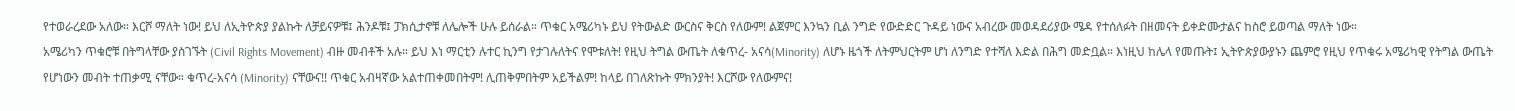የተወራረደው አለው። እርሾ ማለት ነው! ይህ ለኢትዮጵያ ያልኩት ለቻይናዎቹ፤ ሕንዶቹ፤ ፓክሲታኖቹ ለሌሎች ሁሉ ይሰራል። ጥቁር አሜሪካኑ ይህ የትውልድ ውርስና ቅርስ የለውም! ልጀምር እንኳን ቢል ንግድ የውድድር ጉዳይ ነውና አብረው መወዳደሪያው ሜዳ የተሰለፉት በዘመናት ይቀድሙታልና ከስሮ ይወጣል ማለት ነው።
አሜሪካን ጥቁሮቹ በትግላቸው ያስገኙት (Civil Rights Movement) ብዙ መብቶች አሉ። ይህ እነ ማርቲን ሉተር ኪንግ የታገሉለትና የሞቱለት! የዚህ ትግል ውጤት ለቁጥረ- አናሳ(Minority) ለሆኑ ዜጎች ለትምህርትም ሆነ ለንግድ የተሻለ እድል በሕግ መድቧል። እነዚህ ከሌላ የመጡት፤ ኢትዮጵያውያኑን ጨምሮ የዚህ የጥቁሩ አሜሪካዊ የትግል ውጤት የሆነውን መብት ተጠቃሚ ናቸው። ቁጥረ-አናሳ (Minority) ናቸውና!! ጥቁር አብዛኛው አልተጠቀመበትም! ሊጠቅምበትም አይችልም! ከላይ በገለጽኩት ምክንያት! እርሾው የለውምና!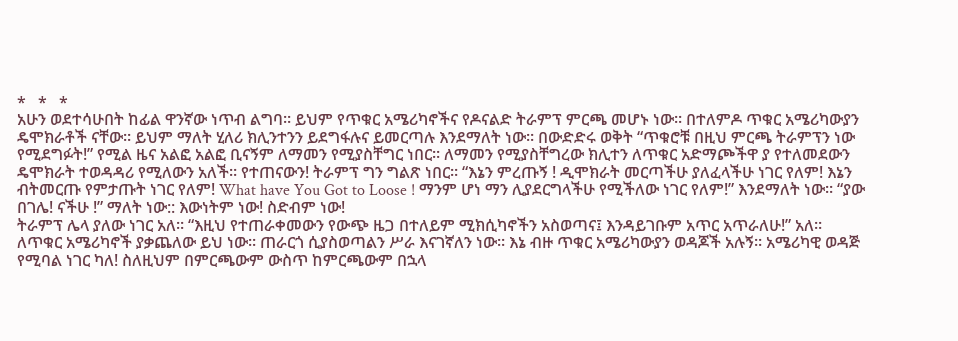*   *   *
አሁን ወደተሳሁበት ከፊል ዋንኛው ነጥብ ልግባ። ይህም የጥቁር አሜሪካኖችና የዶናልድ ትራምፕ ምርጫ መሆኑ ነው። በተለምዶ ጥቁር አሜሪካውያን ዴሞክራቶች ናቸው። ይህም ማለት ሂለሪ ክሊንተንን ይደግፋሉና ይመርጣሉ እንደማለት ነው። በውድድሩ ወቅት “ጥቁሮቹ በዚህ ምርጫ ትራምፕን ነው የሚደግፉት!” የሚል ዜና አልፎ አልፎ ቢናኝም ለማመን የሚያስቸግር ነበር። ለማመን የሚያስቸግረው ክሊተን ለጥቁር አድማጮችዋ ያ የተለመደውን ዴሞክራት ተወዳዳሪ የሚለውን አለች። የተጠናውን! ትራምፕ ግን ግልጽ ነበር። “እኔን ምረጡኝ ! ዲሞክራት መርጣችሁ ያለፈላችሁ ነገር የለም! እኔን ብትመርጡ የምታጡት ነገር የለም! What have You Got to Loose ! ማንም ሆነ ማን ሊያደርግላችሁ የሚችለው ነገር የለም!” እንደማለት ነው። “ያው በገሌ! ናችሁ !” ማለት ነው:: እውነትም ነው! ስድብም ነው!
ትራምፕ ሌላ ያለው ነገር አለ። “እዚህ የተጠራቀመውን የውጭ ዜጋ በተለይም ሚክሲካኖችን አስወጣና፤ እንዳይገቡም አጥር አጥራለሁ!” አለ። ለጥቁር አሜሪካኖች ያቃጨለው ይህ ነው። ጠራርጎ ሲያስወጣልን ሥራ እናገኛለን ነው። እኔ ብዙ ጥቁር አሜሪካውያን ወዳጆች አሉኝ። አሜሪካዊ ወዳጅ የሚባል ነገር ካለ! ስለዚህም በምርጫውም ውስጥ ከምርጫውም በኋላ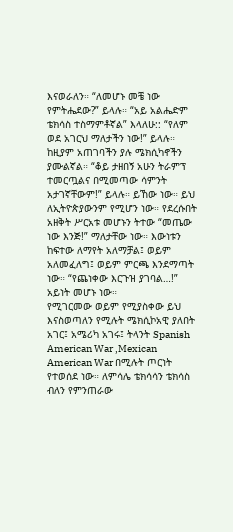እናወራለን። “ለመሆኑ መቼ ነው የምትሔደው?” ይላሉ። “አይ አልሔድም ቴክሳስ ተስማምቶኛል” እላለሁ:: “የለም ወደ አገርህ ማለታችን ነው!” ይላሉ። ከዚያም አጠገባችን ያሉ ሜክሲካኖችን ያሙልኛል። “ቆይ ታዘበኝ አሁን ትራምፕ ተመርጧልና በሚመጣው ሳምንት አታገኛቸውም!” ይላሉ። ይኸው ነው። ይህ ለኢትዮጵያውንም የሚሆን ነው። የደረሱበት አዘቅት ሥርአቱ መሆኑን ትተው “መጤው ነው እንጅ!” ማለታቸው ነው። እውነቱን ከፍተው ለማየት አለማቻል፤ ወይም አለመፈለግ፤ ወይም ምርጫ እንደማጣት ነው። “የጨነቀው እርጉዝ ያገባል…!” አይነት መሆኑ ነው።
የሚገርመው ወይም የሚያስቀው ይህ እናስወጣለን የሚሉት ሜክሲኮአዊ ያለበት አገር፤ አሜሪካ አገሩ፤ ትላንት Spanish American War ,Mexican American War በሚሉት ጦርነት የተወሰደ ነው። ለምሳሌ ቴክሳሳን ቴክሳስ ብለን የምንጠራው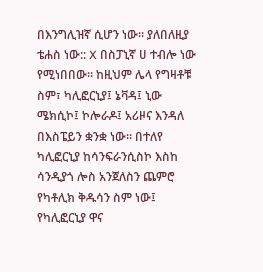በእንግሊዝኛ ሲሆን ነው። ያለበለዚያ ቴሐስ ነው:: X በስፓኒኛ ሀ ተብሎ ነው የሚነበበው። ከዚህም ሌላ የግዛቶቹ ስም፣ ካሊፎርኒያ፤ ኔቫዳ፤ ኒው ሜክሲኮ፤ ኮሎራዶ፤ አሪዞና እንዳለ በእስፔይን ቋንቋ ነው። በተለየ ካሊፎርኒያ ከሳንፍራንሲስኮ እስከ ሳንዲያጎ ሎስ አንጀለስን ጨምሮ የካቶሊክ ቅዱሳን ስም ነው፤ የካሊፎርኒያ ዋና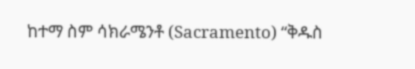ከተማ ስም ሳክራሜንቶ (Sacramento) “ቅዱስ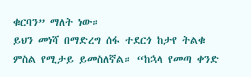ቁርባን” ማለት ነው።
ይህን መነሻ በማድረግ ሰፋ ተደርጎ ከታየ ትልቁ ምስል የሚታይ ይመስለኛል። “ከኋላ የመጣ ቀንድ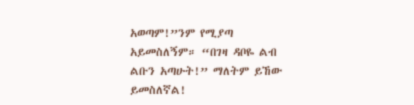አወጣም!”ንም የሚያጣ አይመስለኝም። “በገዛ ዳቦዬ ልብ ልቡን አጣሁት!” ማለትም ይኸው ይመስለኛል!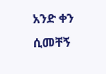አንድ ቀን ሲመቸኝ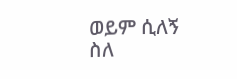ወይም ሲለኝ ስለ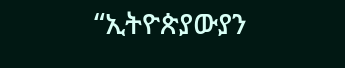“ኢትዮጵያውያን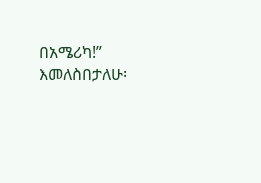በአሜሪካ!” እመለስበታለሁ፡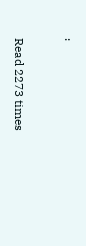፡

Read 2273 times